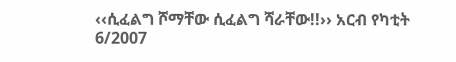‹‹ሲፈልግ ሾማቸው ሲፈልግ ሻራቸው!!›› አርብ የካቲት 6/2007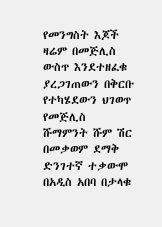የመንግስት እጆች ዛሬም በመጅሊስ ውስጥ እንደተዘፈቁ ያረጋገጠውን በቅርቡ የተካሄደውን ህገወጥ የመጅሊስ ሹማምንት ሹም ሽር በመቃወም ደማቅ ድንገተኛ ተቃውሞ በአዲስ አበባ በታላቁ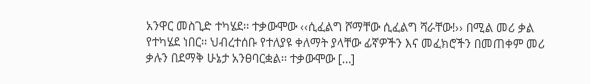አንዋር መስጊድ ተካሄደ፡፡ ተቃውሞው ‹‹ሲፈልግ ሾማቸው ሲፈልግ ሻራቸው!›› በሚል መሪ ቃል የተካሄደ ነበር፡፡ ህብረተሰቡ የተለያዩ ቀለማት ያላቸው ፊኛዎችን እና መፈክሮችን በመጠቀም መሪ ቃሉን በደማቅ ሁኔታ አንፀባርቋል፡፡ ተቃውሞው […]